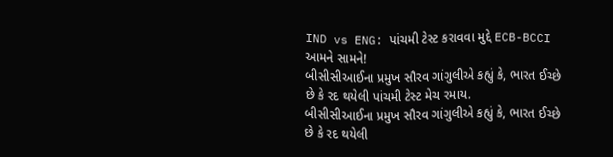IND vs ENG: પાંચમી ટેસ્ટ કરાવવા મુદ્દે ECB-BCCI આમને સામને!
બીસીસીઆઈના પ્રમુખ સૌરવ ગાંગુલીએ કહ્યું કે, ભારત ઈચ્છે છે કે રદ થયેલી પાંચમી ટેસ્ટ મેચ રમાય.
બીસીસીઆઈના પ્રમુખ સૌરવ ગાંગુલીએ કહ્યું કે, ભારત ઈચ્છે છે કે રદ થયેલી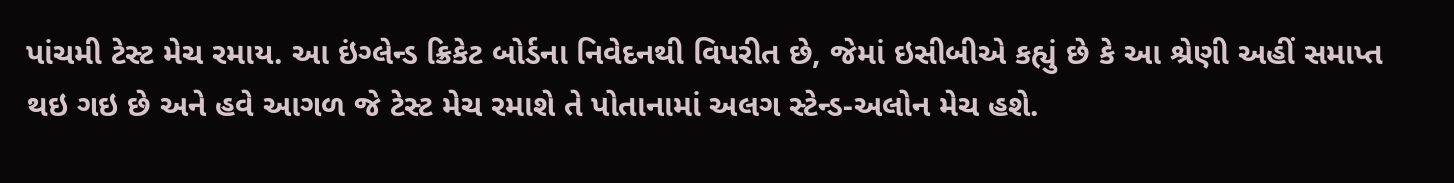પાંચમી ટેસ્ટ મેચ રમાય. આ ઇંગ્લેન્ડ ક્રિકેટ બોર્ડના નિવેદનથી વિપરીત છે, જેમાં ઇસીબીએ કહ્યું છે કે આ શ્રેણી અહીં સમાપ્ત થઇ ગઇ છે અને હવે આગળ જે ટેસ્ટ મેચ રમાશે તે પોતાનામાં અલગ સ્ટેન્ડ-અલોન મેચ હશે.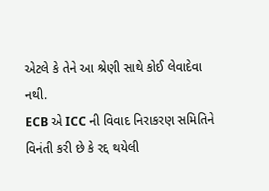એટલે કે તેને આ શ્રેણી સાથે કોઈ લેવાદેવા નથી.
ECB એ ICC ની વિવાદ નિરાકરણ સમિતિને વિનંતી કરી છે કે રદ્દ થયેલી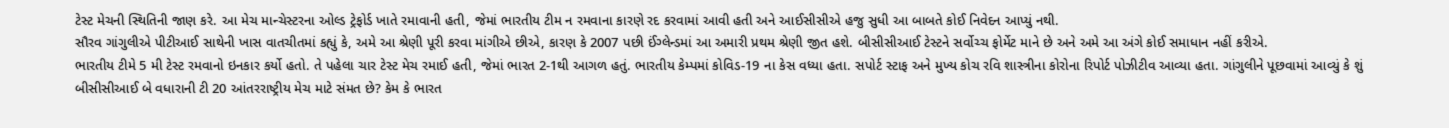ટેસ્ટ મેચની સ્થિતિની જાણ કરે. આ મેચ માન્ચેસ્ટરના ઓલ્ડ ટ્રેફોર્ડ ખાતે રમાવાની હતી, જેમાં ભારતીય ટીમ ન રમવાના કારણે રદ કરવામાં આવી હતી અને આઈસીસીએ હજુ સુધી આ બાબતે કોઈ નિવેદન આપ્યું નથી.
સૌરવ ગાંગુલીએ પીટીઆઈ સાથેની ખાસ વાતચીતમાં કહ્યું કે, અમે આ શ્રેણી પૂરી કરવા માંગીએ છીએ, કારણ કે 2007 પછી ઈંગ્લેન્ડમાં આ અમારી પ્રથમ શ્રેણી જીત હશે. બીસીસીઆઈ ટેસ્ટને સર્વોચ્ચ ફોર્મેટ માને છે અને અમે આ અંગે કોઈ સમાધાન નહીં કરીએ.
ભારતીય ટીમે 5 મી ટેસ્ટ રમવાનો ઇનકાર કર્યો હતો. તે પહેલા ચાર ટેસ્ટ મેચ રમાઈ હતી, જેમાં ભારત 2-1થી આગળ હતું. ભારતીય કેમ્પમાં કોવિડ-19 ના કેસ વધ્યા હતા. સપોર્ટ સ્ટાફ અને મુખ્ય કોચ રવિ શાસ્ત્રીના કોરોના રિપોર્ટ પોઝીટીવ આવ્યા હતા. ગાંગુલીને પૂછવામાં આવ્યું કે શું બીસીસીઆઈ બે વધારાની ટી 20 આંતરરાષ્ટ્રીય મેચ માટે સંમત છે? કેમ કે ભારત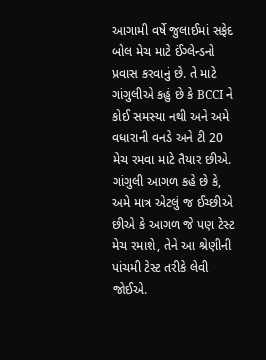આગામી વર્ષે જુલાઈમાં સફેદ બોલ મેચ માટે ઈંગ્લેન્ડનો પ્રવાસ કરવાનું છે. તે માટે ગાંગુલીએ કહું છે કે BCCI ને કોઈ સમસ્યા નથી અને અમે વધારાની વનડે અને ટી 20 મેચ રમવા માટે તૈયાર છીએ. ગાંગુલી આગળ કહે છે કે, અમે માત્ર એટલું જ ઈચ્છીએ છીએ કે આગળ જે પણ ટેસ્ટ મેચ રમાશે, તેને આ શ્રેણીની પાંચમી ટેસ્ટ તરીકે લેવી જોઈએ.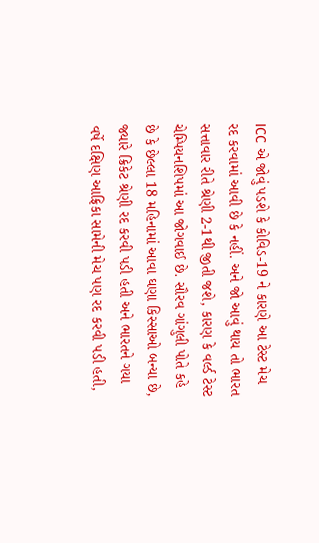ICC એ જોવું પડશે કે કોવિડ-19 ને કારણે આ ટેસ્ટ મેચ રદ કરવામાં આવી છે કે નહીં. અને જો આવું થાય તો ભારત સત્તાવાર રીતે શ્રેણી 2-1થી જીતી જશે, કારણ કે વર્લ્ડ ટેસ્ટ ચેમ્પિયનશિપમાં આ જોગવાઈ છે. સૌરવ ગાંગુલી પોતે કહે છે કે છેલ્લા 18 મહિનામાં આવા ઘણા કિસ્સાઓ બન્યા છે, જ્યારે ક્રિકેટ શ્રેણી રદ કરવી પડી હતી અને ભારતને ગયા વર્ષે દક્ષિણ આફ્રિકા સામેની મેચ પણ રદ કરવી પડી હતી,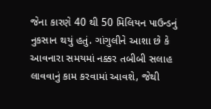જેના કારણે 40 થી 50 મિલિયન પાઉન્ડનું નુકસાન થયું હતું. ગાંગુલીને આશા છે કે આવનારા સમયમાં નક્કર તબીબી સલાહ લાવવાનું કામ કરવામાં આવશે, જેથી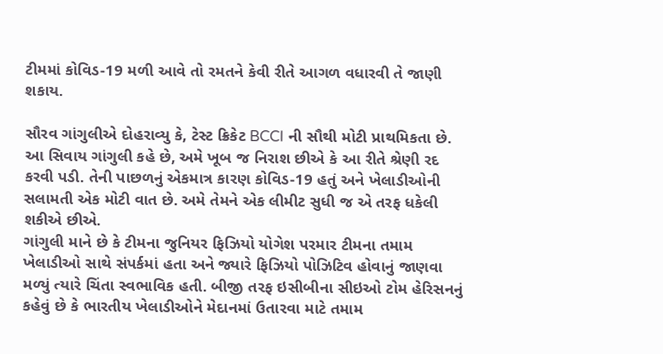ટીમમાં કોવિડ-19 મળી આવે તો રમતને કેવી રીતે આગળ વધારવી તે જાણી શકાય.

સૌરવ ગાંગુલીએ દોહરાવ્યુ કે, ટેસ્ટ ક્રિકેટ BCCI ની સૌથી મોટી પ્રાથમિકતા છે. આ સિવાય ગાંગુલી કહે છે, અમે ખૂબ જ નિરાશ છીએ કે આ રીતે શ્રેણી રદ કરવી પડી. તેની પાછળનું એકમાત્ર કારણ કોવિડ-19 હતું અને ખેલાડીઓની સલામતી એક મોટી વાત છે. અમે તેમને એક લીમીટ સુધી જ એ તરફ ધકેલી શકીએ છીએ.
ગાંગુલી માને છે કે ટીમના જુનિયર ફિઝિયો યોગેશ પરમાર ટીમના તમામ ખેલાડીઓ સાથે સંપર્કમાં હતા અને જ્યારે ફિઝિયો પોઝિટિવ હોવાનું જાણવા મળ્યું ત્યારે ચિંતા સ્વભાવિક હતી. બીજી તરફ ઇસીબીના સીઇઓ ટોમ હેરિસનનું કહેવું છે કે ભારતીય ખેલાડીઓને મેદાનમાં ઉતારવા માટે તમામ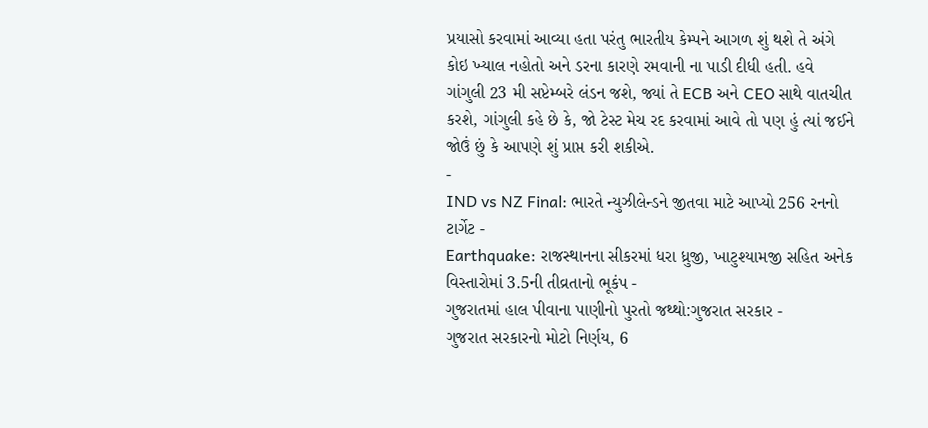પ્રયાસો કરવામાં આવ્યા હતા પરંતુ ભારતીય કેમ્પને આગળ શું થશે તે અંગે કોઇ ખ્યાલ નહોતો અને ડરના કારણે રમવાની ના પાડી દીધી હતી. હવે ગાંગુલી 23 મી સપ્ટેમ્બરે લંડન જશે, જ્યાં તે ECB અને CEO સાથે વાતચીત કરશે, ગાંગુલી કહે છે કે, જો ટેસ્ટ મેચ રદ કરવામાં આવે તો પણ હું ત્યાં જઈને જોઉં છું કે આપણે શું પ્રાપ્ત કરી શકીએ.
-
IND vs NZ Final: ભારતે ન્યુઝીલેન્ડને જીતવા માટે આપ્યો 256 રનનો ટાર્ગેટ -
Earthquake: રાજસ્થાનના સીકરમાં ધરા ધ્રુજી, ખાટુશ્યામજી સહિત અનેક વિસ્તારોમાં 3.5ની તીવ્રતાનો ભૂકંપ -
ગુજરાતમાં હાલ પીવાના પાણીનો પુરતો જથ્થો:ગુજરાત સરકાર -
ગુજરાત સરકારનો મોટો નિર્ણય, 6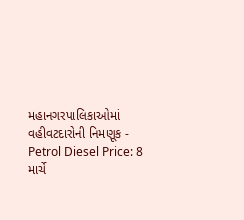મહાનગરપાલિકાઓમાં વહીવટદારોની નિમણૂક -
Petrol Diesel Price: 8 માર્ચે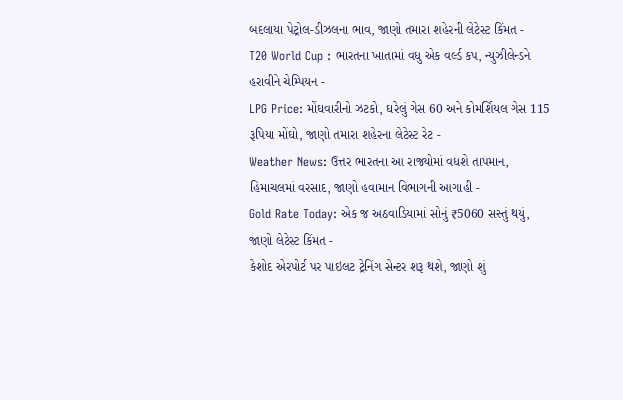બદલાયા પેટ્રોલ-ડીઝલના ભાવ, જાણો તમારા શહેરની લેટેસ્ટ કિંમત -
T20 World Cup : ભારતના ખાતામાં વધુ એક વર્લ્ડ કપ, ન્યુઝીલેન્ડને હરાવીને ચેમ્પિયન -
LPG Price: મોંઘવારીનો ઝટકો, ઘરેલું ગેસ 60 અને કોમર્શિયલ ગેસ 115 રૂપિયા મોંઘો, જાણો તમારા શહેરના લેટેસ્ટ રેટ -
Weather News: ઉત્તર ભારતના આ રાજ્યોમાં વધશે તાપમાન, હિમાચલમાં વરસાદ, જાણો હવામાન વિભાગની આગાહી -
Gold Rate Today: એક જ અઠવાડિયામાં સોનું ₹5060 સસ્તું થયું, જાણો લેટેસ્ટ કિંમત -
કેશોદ એરપોર્ટ પર પાઇલટ ટ્રેનિંગ સેન્ટર શરૂ થશે, જાણો શું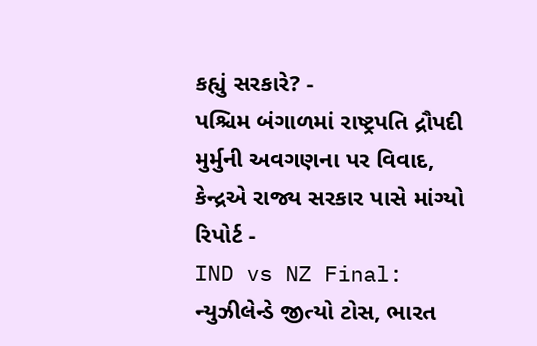કહ્યું સરકારે? -
પશ્ચિમ બંગાળમાં રાષ્ટ્રપતિ દ્રૌપદી મુર્મુની અવગણના પર વિવાદ, કેન્દ્રએ રાજ્ય સરકાર પાસે માંગ્યો રિપોર્ટ -
IND vs NZ Final: ન્યુઝીલેન્ડે જીત્યો ટોસ, ભારત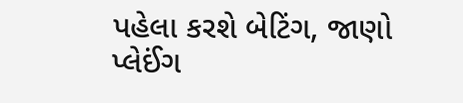પહેલા કરશે બેટિંગ, જાણો પ્લેઈંગ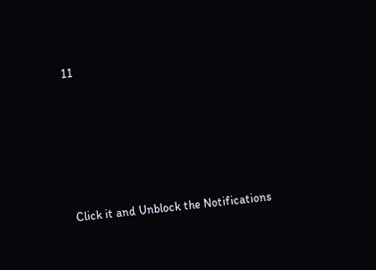11







Click it and Unblock the Notifications